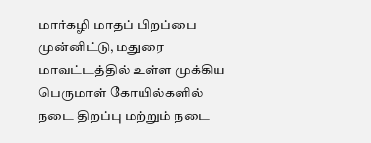மார்கழி மாதப் பிறப்பை முன்னிட்டு, மதுரை மாவட்டத்தில் உள்ள முக்கிய பெருமாள் கோயில்களில் நடை திறப்பு மற்றும் நடை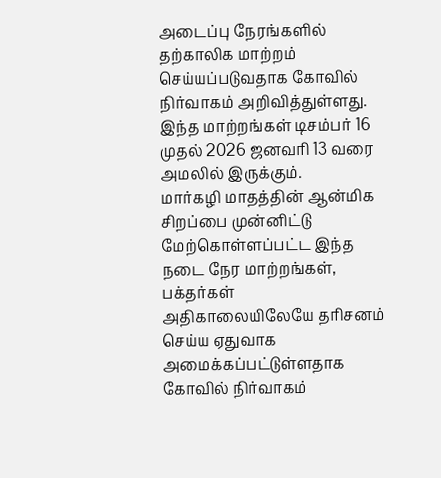அடைப்பு நேரங்களில் தற்காலிக மாற்றம் செய்யப்படுவதாக கோவில் நிர்வாகம் அறிவித்துள்ளது. இந்த மாற்றங்கள் டிசம்பர் 16 முதல் 2026 ஜனவரி 13 வரை அமலில் இருக்கும்.
மார்கழி மாதத்தின் ஆன்மிக சிறப்பை முன்னிட்டு மேற்கொள்ளப்பட்ட இந்த நடை நேர மாற்றங்கள், பக்தர்கள் அதிகாலையிலேயே தரிசனம் செய்ய ஏதுவாக அமைக்கப்பட்டுள்ளதாக கோவில் நிர்வாகம்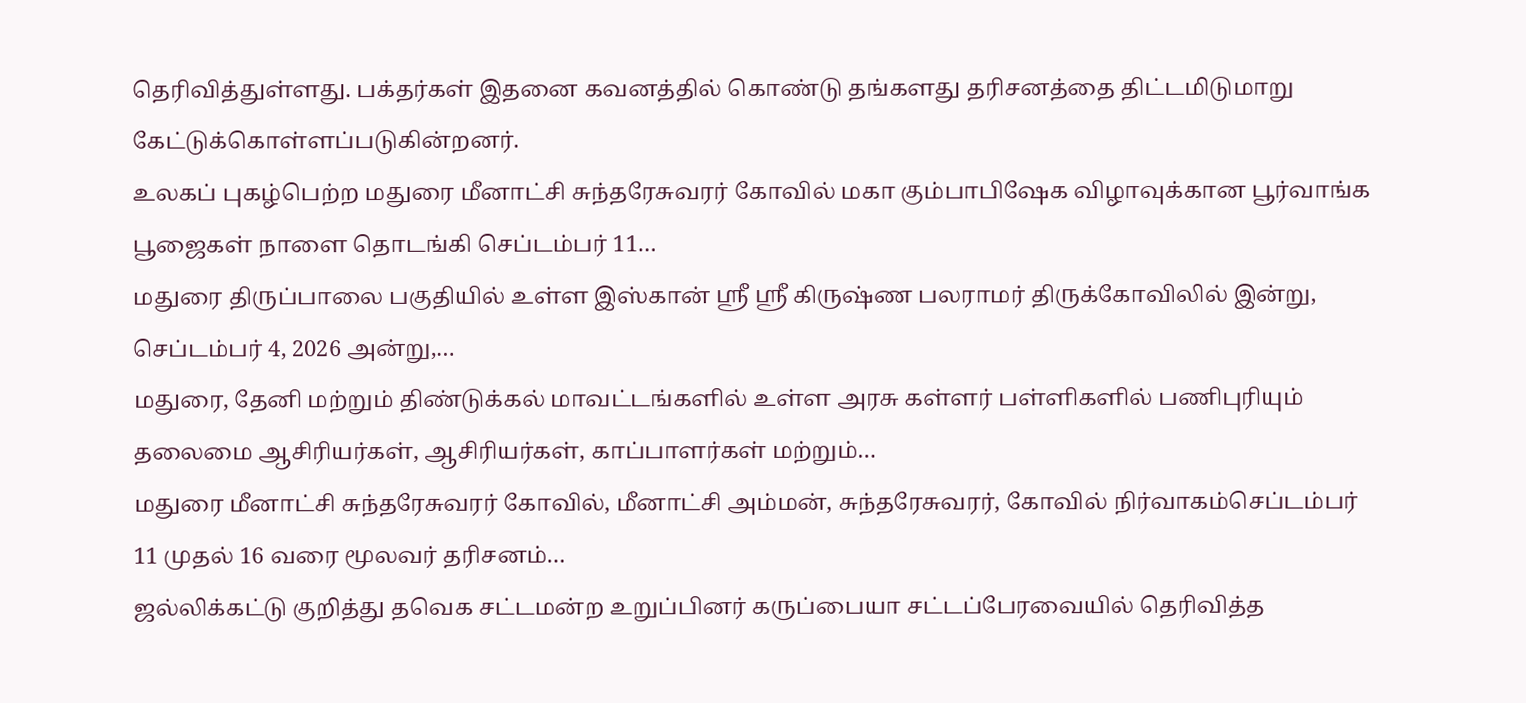தெரிவித்துள்ளது. பக்தர்கள் இதனை கவனத்தில் கொண்டு தங்களது தரிசனத்தை திட்டமிடுமாறு கேட்டுக்கொள்ளப்படுகின்றனர்.
உலகப் புகழ்பெற்ற மதுரை மீனாட்சி சுந்தரேசுவரர் கோவில் மகா கும்பாபிஷேக விழாவுக்கான பூர்வாங்க பூஜைகள் நாளை தொடங்கி செப்டம்பர் 11…
மதுரை திருப்பாலை பகுதியில் உள்ள இஸ்கான் ஸ்ரீ ஸ்ரீ கிருஷ்ண பலராமர் திருக்கோவிலில் இன்று, செப்டம்பர் 4, 2026 அன்று,…
மதுரை, தேனி மற்றும் திண்டுக்கல் மாவட்டங்களில் உள்ள அரசு கள்ளர் பள்ளிகளில் பணிபுரியும் தலைமை ஆசிரியர்கள், ஆசிரியர்கள், காப்பாளர்கள் மற்றும்…
மதுரை மீனாட்சி சுந்தரேசுவரர் கோவில், மீனாட்சி அம்மன், சுந்தரேசுவரர், கோவில் நிர்வாகம்செப்டம்பர் 11 முதல் 16 வரை மூலவர் தரிசனம்…
ஜல்லிக்கட்டு குறித்து தவெக சட்டமன்ற உறுப்பினர் கருப்பையா சட்டப்பேரவையில் தெரிவித்த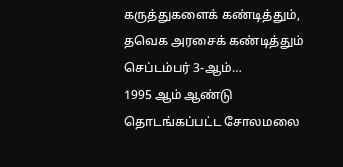கருத்துகளைக் கண்டித்தும், தவெக அரசைக் கண்டித்தும் செப்டம்பர் 3-ஆம்…
1995 ஆம் ஆண்டு தொடங்கப்பட்ட சோலமலை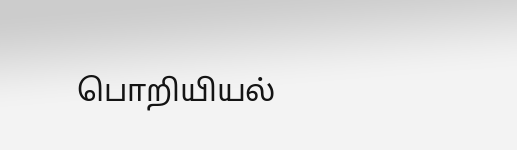பொறியியல்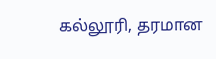கல்லூரி, தரமான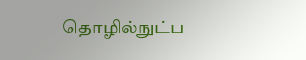தொழில்நுட்ப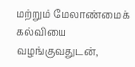மற்றும் மேலாண்மைக் கல்வியை வழங்குவதுடன்,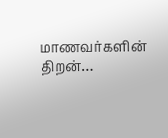மாணவர்களின் திறன்…